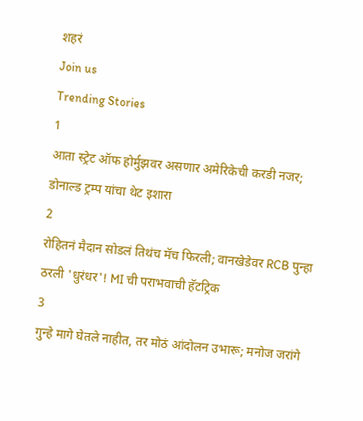शहरं
Join us
Trending Stories
1
आता स्ट्रेट ऑफ होर्मुझवर असणार अमेरिकेची करडी नजर; डोनाल्ड ट्रम्प यांचा थेट इशारा
2
रोहितनं मैदान सोडलं तिथंच मॅच फिरली; वानखेडेवर RCB पुन्हा ठरली 'धुरंधर'! MI ची पराभवाची हॅटट्रिक
3
गुन्हे मागे घेतले नाहीत, तर मोठं आंदोलन उभारू; मनोज जरांगे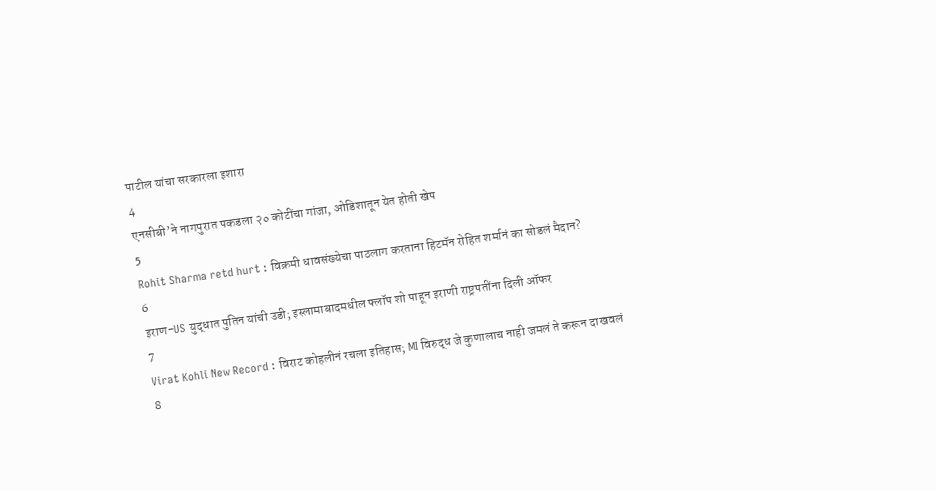पाटील यांचा सरकारला इशारा
4
एनसीबी’ने नागपुरात पकडला २० कोटींचा गांजा, ओडिशातून येत होती खेप
5
Rohit Sharma retd hurt : विक्रमी धावसंख्येचा पाठलाग करताना हिटमॅन रोहित शर्मानं का सोडलं मैदान?
6
इराण-US युद्धात पुतिन यांची उडी; इस्लामाबादमधील फ्लॉप शो पाहून इराणी राष्ट्रपतींना दिली ऑफर
7
Virat Kohli New Record : विराट कोहलीनं रचला इतिहास; MI विरुद्ध जे कुणालाच नाही जमलं ते करून दाखवलं
8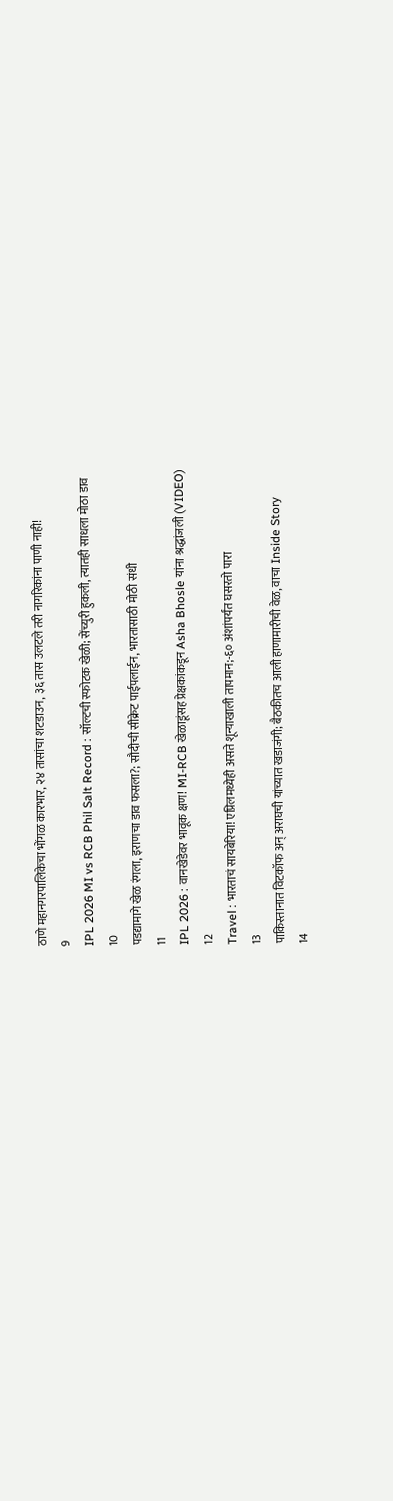ठाणे महानगरपालिकेचा भोंगळ कारभार, २४ तासांचा शटडाउन, ३६ तास उलटले तरी नागरिकांना पाणी नाही!
9
IPL 2026 MI vs RCB Phil Salt Record : सॉल्टची स्फोटक खेळी; सेंच्युरी हुकली, त्यातही साधला मोठा डाव
10
पडद्यामागे खेळ रंगला, इराणचा डाव फसला?; सौदीची सीक्रेट पाईपलाईन, भारतासाठी मोठी संधी
11
IPL 2026 : वानखेडेवर भावूक क्षण! MI-RCB खेळाडूंसह प्रेक्षकांकडून Asha Bhosle यांना श्रद्धांजली (VIDEO)
12
Travel : भारताचं सायबेरिया! एप्रिलमध्येही असते शून्याखाली तापमान;-६० अंशांपर्यंत घसरतो पारा
13
पाकिस्तानात विटकॉफ अन् अराघची यांच्यात खडाजंगी; बैठकीतच आली हाणामारीची वेळ, वाचा Inside Story
14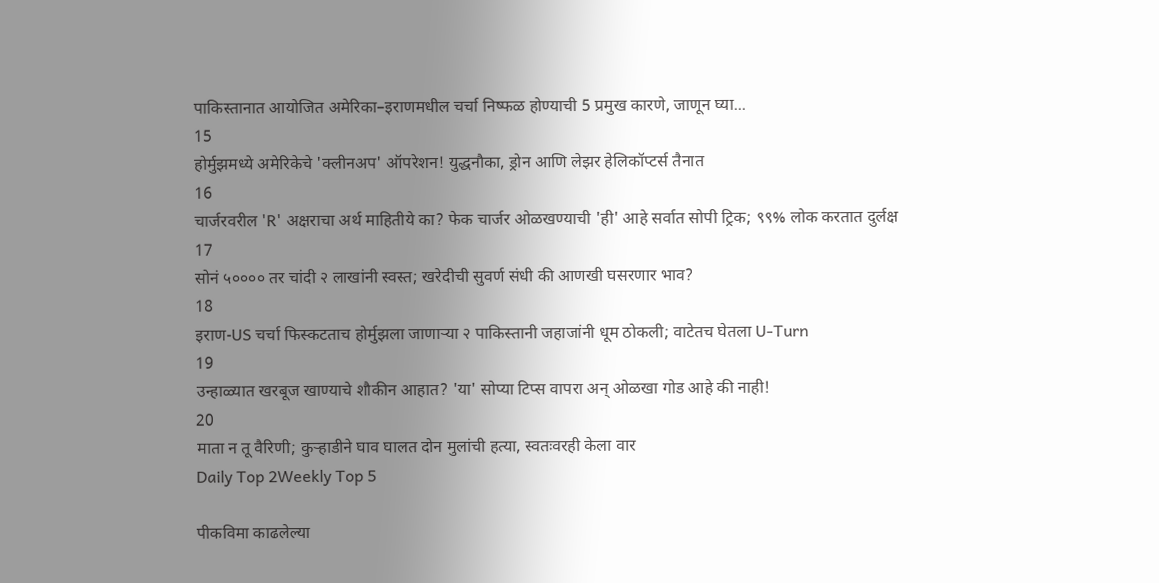पाकिस्तानात आयोजित अमेरिका–इराणमधील चर्चा निष्फळ होण्याची 5 प्रमुख कारणे, जाणून घ्या...
15
होर्मुझमध्ये अमेरिकेचे 'क्लीनअप' ऑपरेशन! युद्धनौका, ड्रोन आणि लेझर हेलिकॉप्टर्स तैनात
16
चार्जरवरील 'R' अक्षराचा अर्थ माहितीये का? फेक चार्जर ओळखण्याची 'ही' आहे सर्वात सोपी ट्रिक; ९९% लोक करतात दुर्लक्ष
17
सोनं ५०००० तर चांदी २ लाखांनी स्वस्त; खरेदीची सुवर्ण संधी की आणखी घसरणार भाव?
18
इराण-US चर्चा फिस्कटताच होर्मुझला जाणाऱ्या २ पाकिस्तानी जहाजांनी धूम ठोकली; वाटेतच घेतला U-Turn
19
उन्हाळ्यात खरबूज खाण्याचे शौकीन आहात? 'या' सोप्या टिप्स वापरा अन् ओळखा गोड आहे की नाही!
20
माता न तू वैरिणी; कुऱ्हाडीने घाव घालत दोन मुलांची हत्या, स्वतःवरही केला वार
Daily Top 2Weekly Top 5

पीकविमा काढलेल्या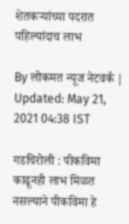शेतकऱ्यांच्या पदरात पहिल्यांदाच लाभ

By लोकमत न्यूज नेटवर्क | Updated: May 21, 2021 04:38 IST

गडचिरोली : पीकविमा काढूनही लाभ मिळत नसल्याने पीकविमा हे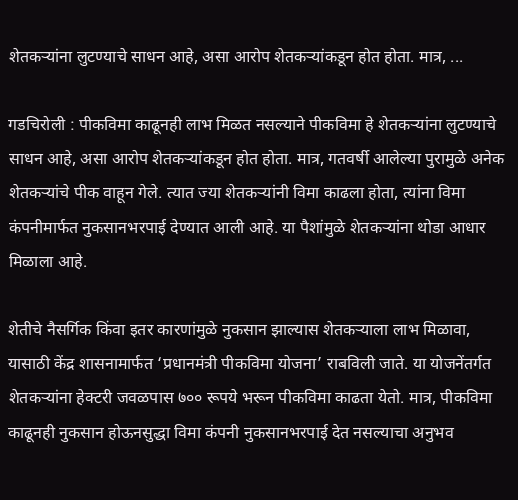शेतकऱ्यांना लुटण्याचे साधन आहे, असा आरोप शेतकऱ्यांकडून होत होता. मात्र, ...

गडचिरोली : पीकविमा काढूनही लाभ मिळत नसल्याने पीकविमा हे शेतकऱ्यांना लुटण्याचे साधन आहे, असा आरोप शेतकऱ्यांकडून होत होता. मात्र, गतवर्षी आलेल्या पुरामुळे अनेक शेतकऱ्यांचे पीक वाहून गेले. त्यात ज्या शेतकऱ्यांनी विमा काढला होता, त्यांना विमा कंपनीमार्फत नुकसानभरपाई देण्यात आली आहे. या पैशांमुळे शेतकऱ्यांना थोडा आधार मिळाला आहे.

शेतीचे नैसर्गिक किंवा इतर कारणांमुळे नुकसान झाल्यास शेतकऱ्याला लाभ मिळावा, यासाठी केंद्र शासनामार्फत ‘प्रधानमंत्री पीकविमा योजना’ राबविली जाते. या योजनेंतर्गत शेतकऱ्यांना हेक्टरी जवळपास ७०० रूपये भरून पीकविमा काढता येतो. मात्र, पीकविमा काढूनही नुकसान होऊनसुद्धा विमा कंपनी नुकसानभरपाई देत नसल्याचा अनुभव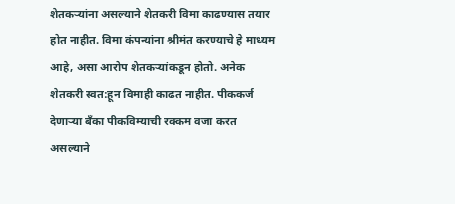शेतकऱ्यांना असल्याने शेतकरी विमा काढण्यास तयार होत नाहीत. विमा कंपन्यांना श्रीमंत करण्याचे हे माध्यम आहे, असा आरोप शेतकऱ्यांकडून होतो. अनेक शेतकरी स्वत:हून विमाही काढत नाहीत. पीककर्ज देणाऱ्या बॅंका पीकविम्याची रक्कम वजा करत असल्याने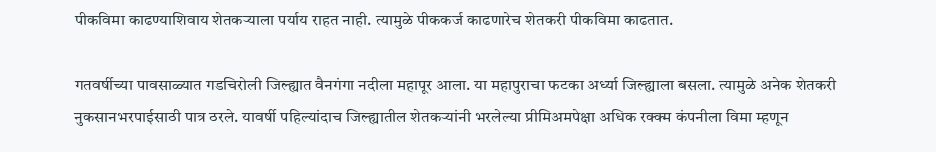पीकविमा काढण्याशिवाय शेतकऱ्याला पर्याय राहत नाही. त्यामुळे पीककर्ज काढणारेच शेतकरी पीकविमा काढतात.

गतवर्षीच्या पावसाळ्यात गडचिरोली जिल्ह्यात वैनगंगा नदीला महापूर आला. या महापुराचा फटका अर्ध्या जिल्ह्याला बसला. त्यामुळे अनेक शेतकरी नुकसानभरपाईसाठी पात्र ठरले. यावर्षी पहिल्यांदाच जिल्ह्यातील शेतकऱ्यांनी भरलेल्या प्रीमिअमपेक्षा अधिक रक्क्म कंपनीला विमा म्हणून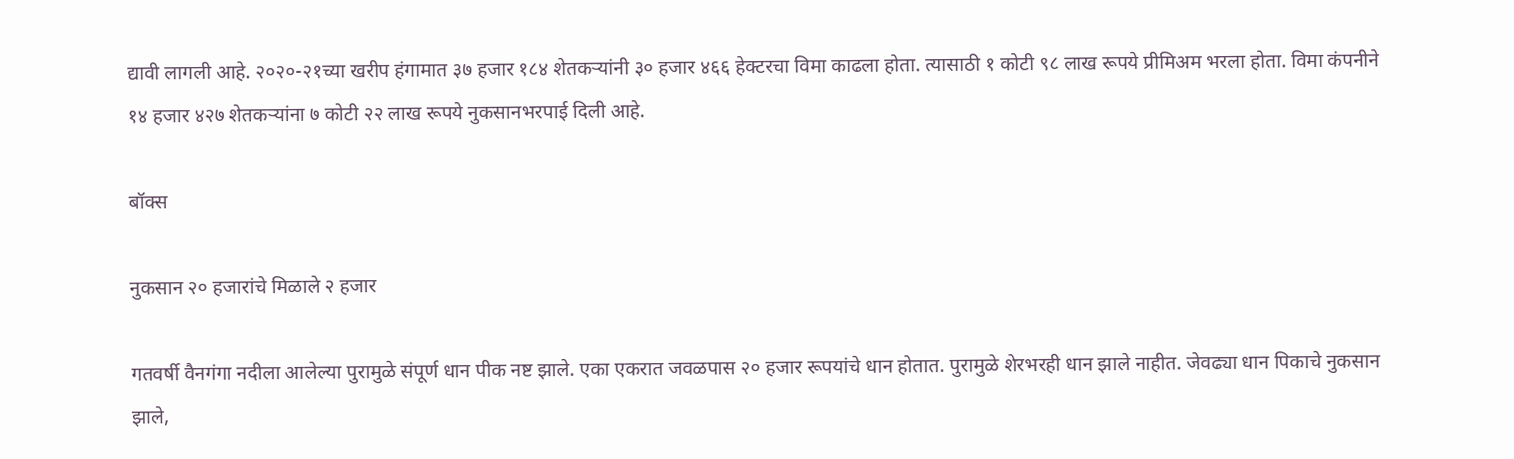द्यावी लागली आहे. २०२०-२१च्या खरीप हंगामात ३७ हजार १८४ शेतकऱ्यांनी ३० हजार ४६६ हेक्टरचा विमा काढला होता. त्यासाठी १ कोटी ९८ लाख रूपये प्रीमिअम भरला होता. विमा कंपनीने १४ हजार ४२७ शेतकऱ्यांना ७ कोटी २२ लाख रूपये नुकसानभरपाई दिली आहे.

बॉक्स

नुकसान २० हजारांचे मिळाले २ हजार

गतवर्षी वैनगंगा नदीला आलेल्या पुरामुळे संपूर्ण धान पीक नष्ट झाले. एका एकरात जवळपास २० हजार रूपयांचे धान होतात. पुरामुळे शेरभरही धान झाले नाहीत. जेवढ्या धान पिकाचे नुकसान झाले,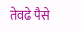तेवढे पैसे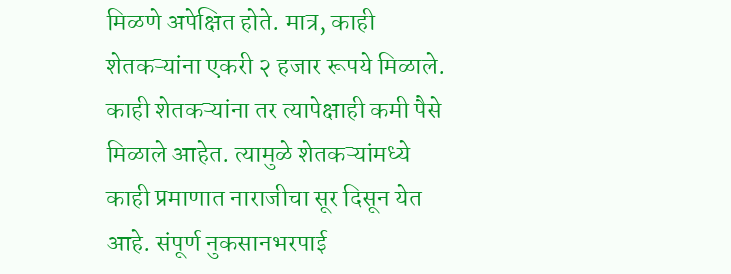मिळणे अपेक्षित होते. मात्र, काही शेतकऱ्यांना एकरी २ हजार रूपये मिळाले. काही शेतकऱ्यांना तर त्यापेक्षाही कमी पैसे मिळाले आहेत. त्यामुळे शेतकऱ्यांमध्ये काही प्रमाणात नाराजीचा सूर दिसून येत आहे. संपूर्ण नुकसानभरपाई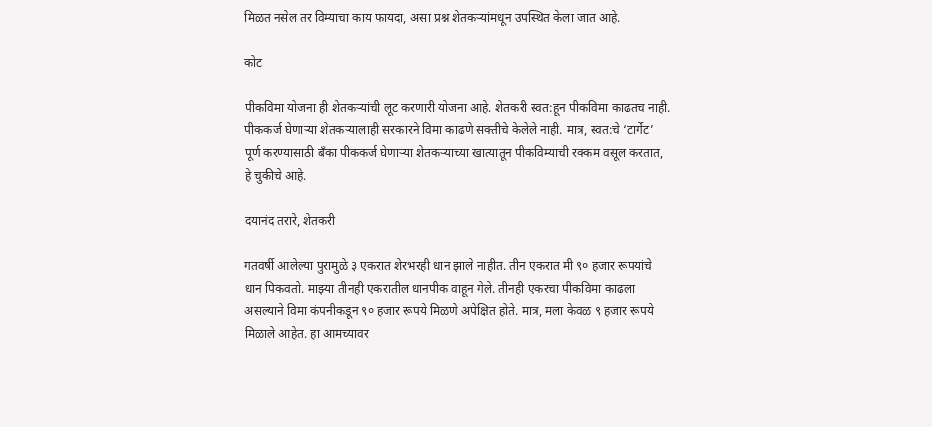मिळत नसेल तर विम्याचा काय फायदा, असा प्रश्न शेतकऱ्यांमधून उपस्थित केला जात आहे.

कोट

पीकविमा योजना ही शेतकऱ्यांची लूट करणारी योजना आहे. शेतकरी स्वत:हून पीकविमा काढतच नाही. पीककर्ज घेणाऱ्या शेतकऱ्यालाही सरकारने विमा काढणे सक्तीचे केलेले नाही. मात्र, स्वत:चे ‘टार्गेट’ पूर्ण करण्यासाठी बॅंका पीककर्ज घेणाऱ्या शेतकऱ्याच्या खात्यातून पीकविम्याची रक्कम वसूल करतात, हे चुकीचे आहे.

दयानंद तरारे, शेतकरी

गतवर्षी आलेल्या पुरामुळे ३ एकरात शेरभरही धान झाले नाहीत. तीन एकरात मी ९० हजार रूपयांचे धान पिकवतो. माझ्या तीनही एकरातील धानपीक वाहून गेले. तीनही एकरचा पीकविमा काढला असल्याने विमा कंपनीकडून ९० हजार रूपये मिळणे अपेक्षित होते. मात्र, मला केवळ ९ हजार रूपये मिळाले आहेत. हा आमच्यावर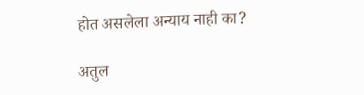होत असलेला अन्याय नाही का?

अतुल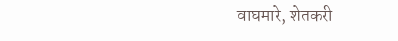वाघमारे, शेतकरी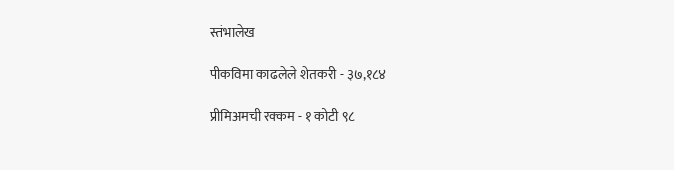स्तंभालेख

पीकविमा काढलेले शेतकरी - ३७,१८४

प्रीमिअमची रक्कम - १ कोटी ९८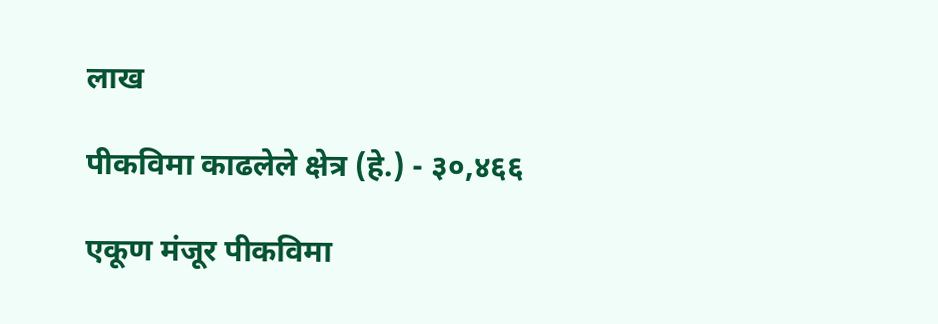लाख

पीकविमा काढलेले क्षेत्र (हे.) - ३०,४६६

एकूण मंजूर पीकविमा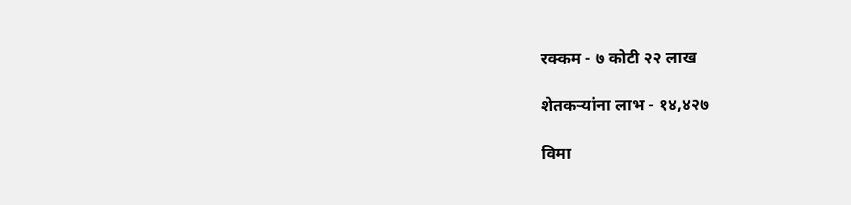रक्कम - ७ कोटी २२ लाख

शेतकऱ्यांना लाभ - १४,४२७

विमा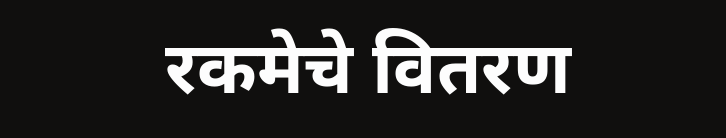रकमेचे वितरण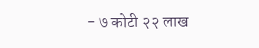- ७ कोटी २२ लाख